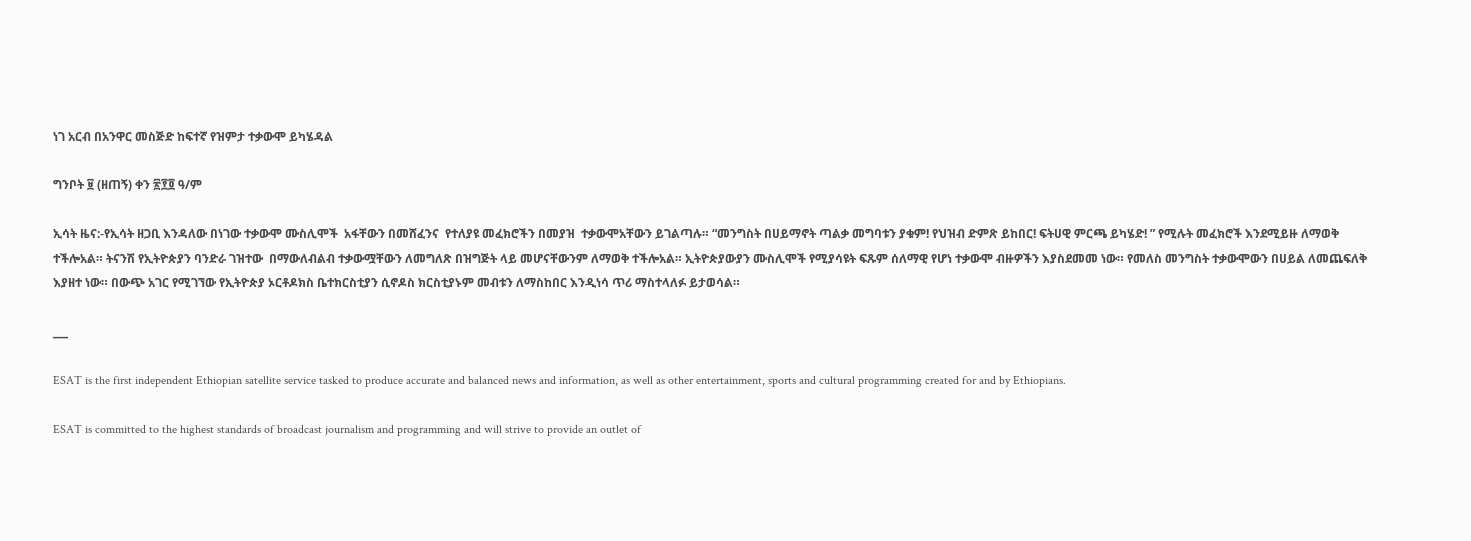ነገ አርብ በአንዋር መስጅድ ከፍተኛ የዝምታ ተቃውሞ ይካሄዳል

ግንቦት ፱ (ዘጠኝ) ቀን ፳፻፬ ዓ/ም

ኢሳት ዜና:-የኢሳት ዘጋቢ እንዳለው በነገው ተቃውሞ ሙስሊሞች  አፋቸውን በመሸፈንና  የተለያዩ መፈክሮችን በመያዝ  ተቃውሞአቸውን ይገልጣሉ። “መንግስት በሀይማኖት ጣልቃ መግባቱን ያቁም! የህዝብ ድምጽ ይከበር! ፍትሀዊ ምርጫ ይካሄድ! ” የሚሉት መፈክሮች እንደሚይዙ ለማወቅ ተችሎአል። ትናንሽ የኢትዮጵያን ባንድራ ገዝተው  በማውለብልብ ተቃውሟቸውን ለመግለጽ በዝግጅት ላይ መሆናቸውንም ለማወቅ ተችሎአል። ኢትዮጵያውያን ሙስሊሞች የሚያሳዩት ፍጹም ሰለማዊ የሆነ ተቃውሞ ብዙዎችን እያስደመመ ነው። የመለስ መንግስት ተቃውሞውን በሀይል ለመጨፍለቅ እያዘተ ነው። በውጭ አገር የሚገኘው የኢትዮጵያ ኦርቶዶክስ ቤተክርስቲያን ሲኖዶስ ክርስቲያኑም መብቱን ለማስከበር እንዲነሳ ጥሪ ማስተላለፉ ይታወሳል።

___

ESAT is the first independent Ethiopian satellite service tasked to produce accurate and balanced news and information, as well as other entertainment, sports and cultural programming created for and by Ethiopians.

ESAT is committed to the highest standards of broadcast journalism and programming and will strive to provide an outlet of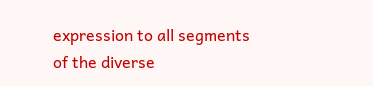expression to all segments of the diverse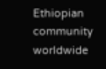Ethiopian community worldwide